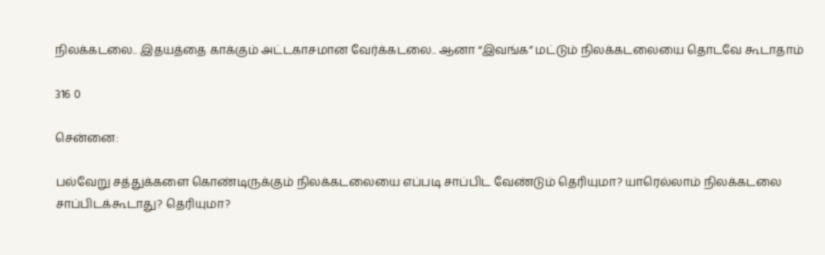நிலக்கடலை.. இதயத்தை காக்கும் அட்டகாசமான வேர்க்கடலை.. ஆனா “இவங்க” மட்டும் நிலக்கடலையை தொடவே கூடாதாம்

316 0

சென்னை:

பல்வேறு சத்துக்களை கொண்டிருக்கும் நிலக்கடலையை எப்படி சாப்பிட வேண்டும் தெரியுமா? யாரெல்லாம் நிலக்கடலை சாப்பிடக்கூடாது? தெரியுமா?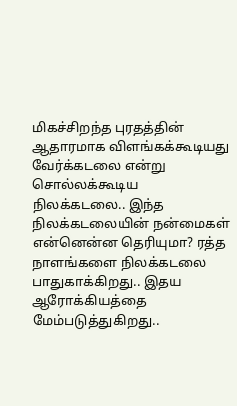மிகச்சிறந்த புரதத்தின் ஆதாரமாக விளங்கக்கூடியது வேர்க்கடலை என்று சொல்லக்கூடிய நிலக்கடலை.. இந்த நிலக்கடலையின் நன்மைகள் என்னென்ன தெரியுமா? ரத்த நாளங்களை நிலக்கடலை பாதுகாக்கிறது.. இதய ஆரோக்கியத்தை மேம்படுத்துகிறது..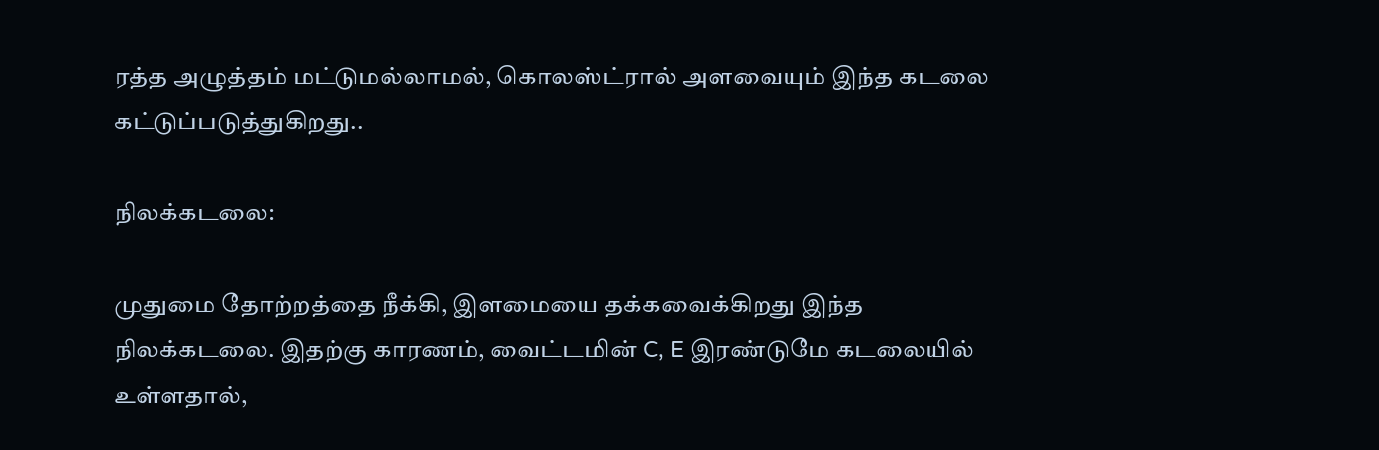ரத்த அழுத்தம் மட்டுமல்லாமல், கொலஸ்ட்ரால் அளவையும் இந்த கடலை கட்டுப்படுத்துகிறது..

நிலக்கடலை:

முதுமை தோற்றத்தை நீக்கி, இளமையை தக்கவைக்கிறது இந்த நிலக்கடலை. இதற்கு காரணம், வைட்டமின் C, E இரண்டுமே கடலையில் உள்ளதால்,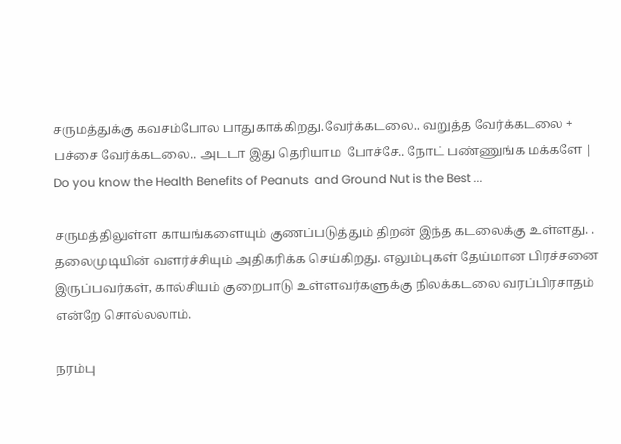சருமத்துக்கு கவசம்போல பாதுகாக்கிறது.வேர்க்கடலை.. வறுத்த வேர்க்கடலை + பச்சை வேர்க்கடலை.. அடடா இது தெரியாம  போச்சே.. நோட் பண்ணுங்க மக்களே | Do you know the Health Benefits of Peanuts  and Ground Nut is the Best ...

சருமத்திலுள்ள காயங்களையும் குணப்படுத்தும் திறன் இந்த கடலைக்கு உள்ளது. . தலைமுடியின் வளர்ச்சியும் அதிகரிக்க செய்கிறது. எலும்புகள் தேய்மான பிரச்சனை இருப்பவர்கள், கால்சியம் குறைபாடு உள்ளவர்களுக்கு நிலக்கடலை வரப்பிரசாதம் என்றே சொல்லலாம்.

நரம்பு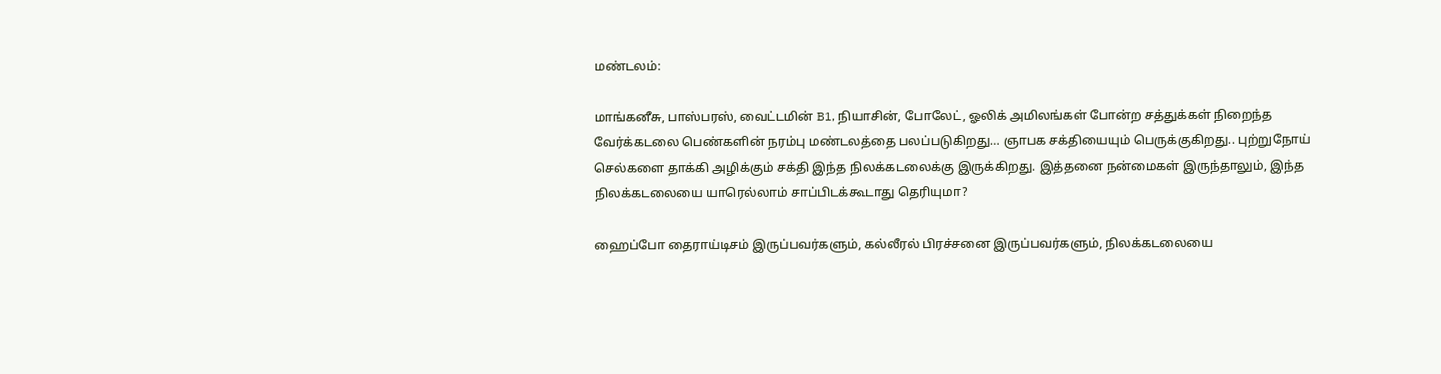மண்டலம்:

மாங்கனீசு, பாஸ்பரஸ், வைட்டமின் B1, நியாசின், போலேட், ஓலிக் அமிலங்கள் போன்ற சத்துக்கள் நிறைந்த வேர்க்கடலை பெண்களின் நரம்பு மண்டலத்தை பலப்படுகிறது… ஞாபக சக்தியையும் பெருக்குகிறது.. புற்றுநோய் செல்களை தாக்கி அழிக்கும் சக்தி இந்த நிலக்கடலைக்கு இருக்கிறது. இத்தனை நன்மைகள் இருந்தாலும், இந்த நிலக்கடலையை யாரெல்லாம் சாப்பிடக்கூடாது தெரியுமா?

ஹைப்போ தைராய்டிசம் இருப்பவர்களும், கல்லீரல் பிரச்சனை இருப்பவர்களும், நிலக்கடலையை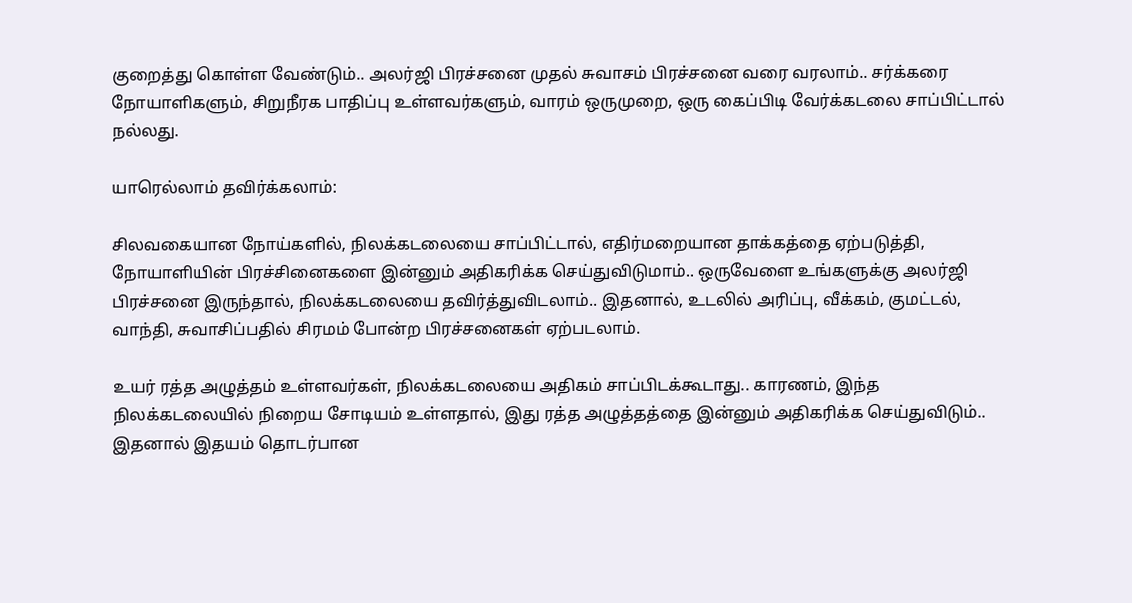குறைத்து கொள்ள வேண்டும்.. அலர்ஜி பிரச்சனை முதல் சுவாசம் பிரச்சனை வரை வரலாம்.. சர்க்கரை நோயாளிகளும், சிறுநீரக பாதிப்பு உள்ளவர்களும், வாரம் ஒருமுறை, ஒரு கைப்பிடி வேர்க்கடலை சாப்பிட்டால் நல்லது.

யாரெல்லாம் தவிர்க்கலாம்:

சிலவகையான நோய்களில், நிலக்கடலையை சாப்பிட்டால், எதிர்மறையான தாக்கத்தை ஏற்படுத்தி, நோயாளியின் பிரச்சினைகளை இன்னும் அதிகரிக்க செய்துவிடுமாம்.. ஒருவேளை உங்களுக்கு அலர்ஜி பிரச்சனை இருந்தால், நிலக்கடலையை தவிர்த்துவிடலாம்.. இதனால், உடலில் அரிப்பு, வீக்கம், குமட்டல், வாந்தி, சுவாசிப்பதில் சிரமம் போன்ற பிரச்சனைகள் ஏற்படலாம்.

உயர் ரத்த அழுத்தம் உள்ளவர்கள், நிலக்கடலையை அதிகம் சாப்பிடக்கூடாது.. காரணம், இந்த நிலக்கடலையில் நிறைய சோடியம் உள்ளதால், இது ரத்த அழுத்தத்தை இன்னும் அதிகரிக்க செய்துவிடும்.. இதனால் இதயம் தொடர்பான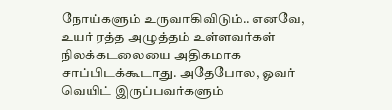நோய்களும் உருவாகிவிடும்.. எனவே, உயர் ரத்த அழுத்தம் உள்ளவர்கள் நிலக்கடலையை அதிகமாக சாப்பிடக்கூடாது. அதேபோல, ஓவர் வெயிட் இருப்பவர்களும்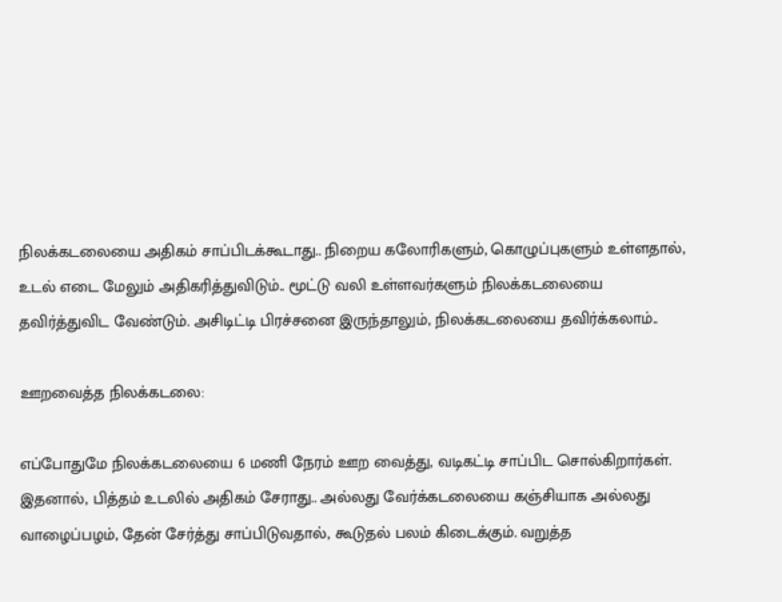நிலக்கடலையை அதிகம் சாப்பிடக்கூடாது.. நிறைய கலோரிகளும், கொழுப்புகளும் உள்ளதால், உடல் எடை மேலும் அதிகரித்துவிடும்.. மூட்டு வலி உள்ளவர்களும் நிலக்கடலையை தவிர்த்துவிட வேண்டும். அசிடிட்டி பிரச்சனை இருந்தாலும், நிலக்கடலையை தவிர்க்கலாம்..

ஊறவைத்த நிலக்கடலை:

எப்போதுமே நிலக்கடலையை 6 மணி நேரம் ஊற வைத்து, வடிகட்டி சாப்பிட சொல்கிறார்கள். இதனால், பித்தம் உடலில் அதிகம் சேராது.. அல்லது வேர்க்கடலையை கஞ்சியாக அல்லது வாழைப்பழம், தேன் சேர்த்து சாப்பிடுவதால், கூடுதல் பலம் கிடைக்கும். வறுத்த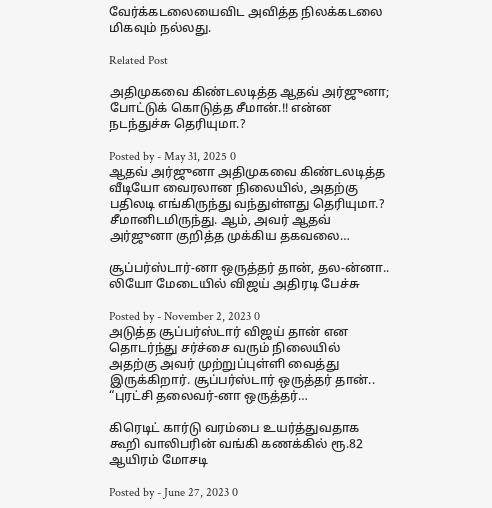வேர்க்கடலையைவிட அவித்த நிலக்கடலை மிகவும் நல்லது.

Related Post

அதிமுகவை கிண்டலடித்த ஆதவ் அர்ஜுனா; போட்டுக் கொடுத்த சீமான்.!! என்ன நடந்துச்சு தெரியுமா.?

Posted by - May 31, 2025 0
ஆதவ் அர்ஜுனா அதிமுகவை கிண்டலடித்த வீடியோ வைரலான நிலையில், அதற்கு பதிலடி எங்கிருந்து வந்துள்ளது தெரியுமா.? சீமானிடமிருந்து. ஆம், அவர் ஆதவ் அர்ஜுனா குறித்த முக்கிய தகவலை…

சூப்பர்ஸ்டார்-னா ஒருத்தர் தான், தல-ன்னா.. லியோ மேடையில் விஜய் அதிரடி பேச்சு

Posted by - November 2, 2023 0
அடுத்த சூப்பர்ஸ்டார் விஜய் தான் என தொடர்ந்து சர்ச்சை வரும் நிலையில் அதற்கு அவர் முற்றுப்புள்ளி வைத்து இருக்கிறார். சூப்பர்ஸ்டார் ஒருத்தர் தான்.. “புரட்சி தலைவர்-னா ஒருத்தர்…

கிரெடிட் கார்டு வரம்பை உயர்த்துவதாக கூறி வாலிபரின் வங்கி கணக்கில் ரூ.82 ஆயிரம் மோசடி

Posted by - June 27, 2023 0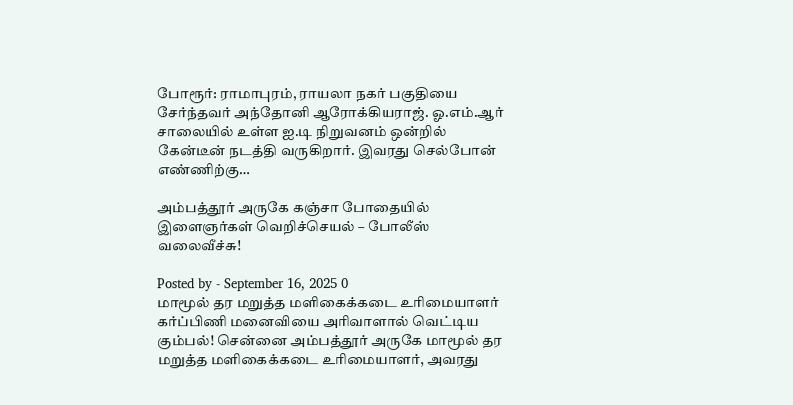போரூர்: ராமாபுரம், ராயலா நகர் பகுதியை சேர்ந்தவர் அந்தோனி ஆரோக்கியராஜ். ஓ.எம்.ஆர் சாலையில் உள்ள ஐ.டி நிறுவனம் ஒன்றில் கேன்டீன் நடத்தி வருகிறார். இவரது செல்போன் எண்ணிற்கு…

அம்பத்தூர் அருகே கஞ்சா போதையில் இளைஞர்கள் வெறிச்செயல் – போலீஸ் வலைவீச்சு!

Posted by - September 16, 2025 0
மாமூல் தர மறுத்த மளிகைக்கடை உரிமையாளர் கர்ப்பிணி மனைவியை அரிவாளால் வெட்டிய கும்பல்! சென்னை அம்பத்தூர் அருகே மாமூல் தர மறுத்த மளிகைக்கடை உரிமையாளர், அவரது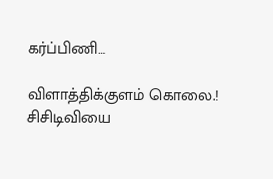கர்ப்பிணி…

விளாத்திக்குளம் கொலை.! சிசிடிவியை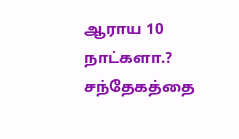ஆராய 10 நாட்களா.? சந்தேகத்தை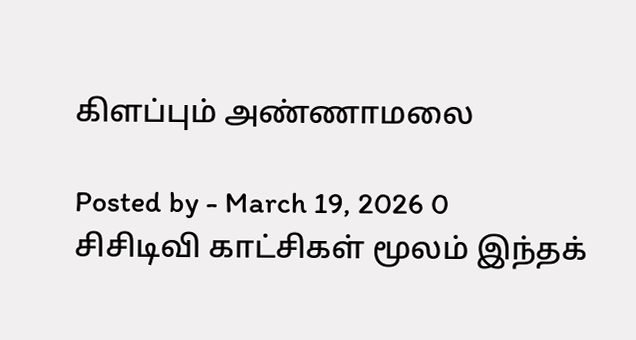கிளப்பும் அண்ணாமலை

Posted by - March 19, 2026 0
சிசிடிவி காட்சிகள் மூலம் இந்தக்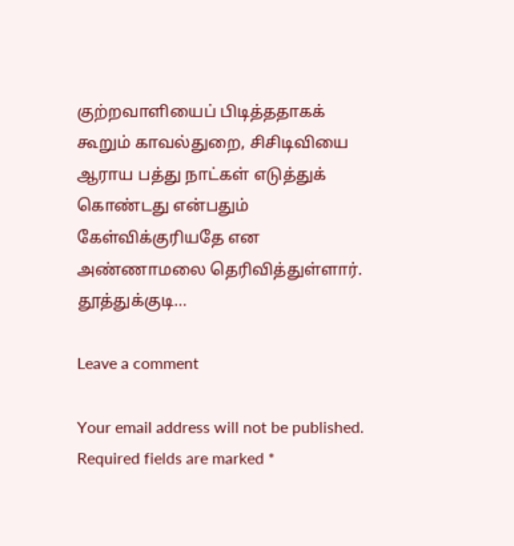குற்றவாளியைப் பிடித்ததாகக் கூறும் காவல்துறை, சிசிடிவியை ஆராய பத்து நாட்கள் எடுத்துக் கொண்டது என்பதும் கேள்விக்குரியதே என அண்ணாமலை தெரிவித்துள்ளார். தூத்துக்குடி…

Leave a comment

Your email address will not be published. Required fields are marked *